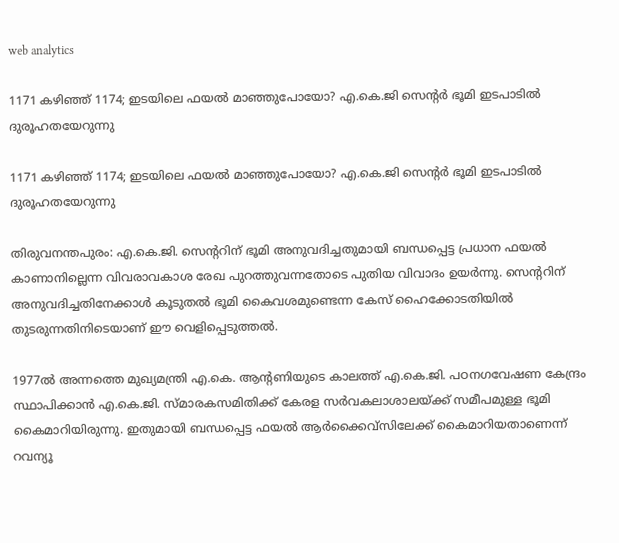web analytics

1171 കഴിഞ്ഞ് 1174; ഇടയിലെ ഫയൽ മാഞ്ഞുപോയോ? എ.കെ.ജി സെന്റർ ഭൂമി ഇടപാടിൽ ദുരൂഹതയേറുന്നു

1171 കഴിഞ്ഞ് 1174; ഇടയിലെ ഫയൽ മാഞ്ഞുപോയോ? എ.കെ.ജി സെന്റർ ഭൂമി ഇടപാടിൽ ദുരൂഹതയേറുന്നു

തിരുവനന്തപുരം: എ.കെ.ജി. സെന്ററിന് ഭൂമി അനുവദിച്ചതുമായി ബന്ധപ്പെട്ട പ്രധാന ഫയൽ കാണാനില്ലെന്ന വിവരാവകാശ രേഖ പുറത്തുവന്നതോടെ പുതിയ വിവാദം ഉയർന്നു. സെന്ററിന് അനുവദിച്ചതിനേക്കാൾ കൂടുതൽ ഭൂമി കൈവശമുണ്ടെന്ന കേസ് ഹൈക്കോടതിയിൽ തുടരുന്നതിനിടെയാണ് ഈ വെളിപ്പെടുത്തൽ.

1977ൽ അന്നത്തെ മുഖ്യമന്ത്രി എ.കെ. ആന്റണിയുടെ കാലത്ത് എ.കെ.ജി. പഠനഗവേഷണ കേന്ദ്രം സ്ഥാപിക്കാൻ എ.കെ.ജി. സ്മാരകസമിതിക്ക് കേരള സർവകലാശാലയ്ക്ക് സമീപമുള്ള ഭൂമി കൈമാറിയിരുന്നു. ഇതുമായി ബന്ധപ്പെട്ട ഫയൽ ആർക്കൈവ്‌സിലേക്ക് കൈമാറിയതാണെന്ന് റവന്യൂ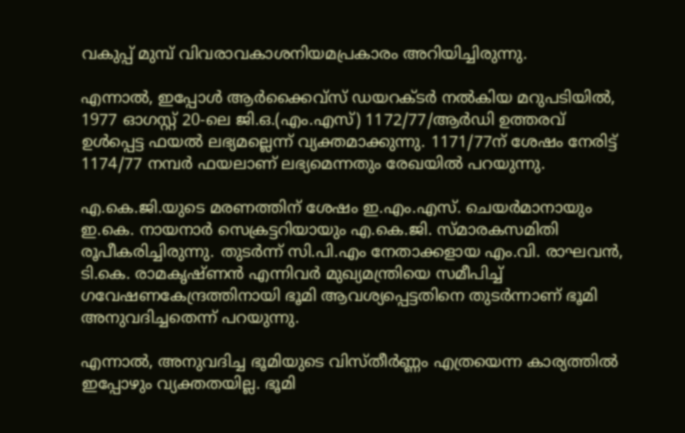വകുപ്പ് മുമ്പ് വിവരാവകാശനിയമപ്രകാരം അറിയിച്ചിരുന്നു.

എന്നാൽ, ഇപ്പോൾ ആർക്കൈവ്‌സ് ഡയറക്ടർ നൽകിയ മറുപടിയിൽ, 1977 ഓഗസ്റ്റ് 20-ലെ ജി.ഒ.(എം.എസ്) 1172/77/ആർഡി ഉത്തരവ് ഉൾപ്പെട്ട ഫയൽ ലഭ്യമല്ലെന്ന് വ്യക്തമാക്കുന്നു. 1171/77ന് ശേഷം നേരിട്ട് 1174/77 നമ്പർ ഫയലാണ് ലഭ്യമെന്നതും രേഖയിൽ പറയുന്നു.

എ.കെ.ജി.യുടെ മരണത്തിന് ശേഷം ഇ.എം.എസ്. ചെയർമാനായും ഇ.കെ. നായനാർ സെക്രട്ടറിയായും എ.കെ.ജി. സ്മാരകസമിതി രൂപീകരിച്ചിരുന്നു. തുടർന്ന് സി.പി.എം നേതാക്കളായ എം.വി. രാഘവൻ, ടി.കെ. രാമകൃഷ്ണൻ എന്നിവർ മുഖ്യമന്ത്രിയെ സമീപിച്ച് ഗവേഷണകേന്ദ്രത്തിനായി ഭൂമി ആവശ്യപ്പെട്ടതിനെ തുടർന്നാണ് ഭൂമി അനുവദിച്ചതെന്ന് പറയുന്നു.

എന്നാൽ, അനുവദിച്ച ഭൂമിയുടെ വിസ്തീർണ്ണം എത്രയെന്ന കാര്യത്തിൽ ഇപ്പോഴും വ്യക്തതയില്ല. ഭൂമി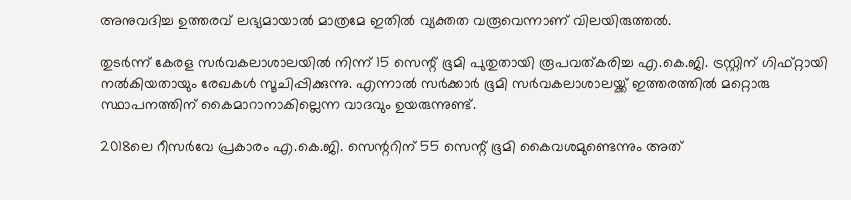അനുവദിച്ച ഉത്തരവ് ലഭ്യമായാൽ മാത്രമേ ഇതിൽ വ്യക്തത വരൂവെന്നാണ് വിലയിരുത്തൽ.

തുടർന്ന് കേരള സർവകലാശാലയിൽ നിന്ന് 15 സെന്റ് ഭൂമി പുതുതായി രൂപവത്കരിച്ച എ.കെ.ജി. ട്രസ്റ്റിന് ഗിഫ്റ്റായി നൽകിയതായും രേഖകൾ സൂചിപ്പിക്കുന്നു. എന്നാൽ സർക്കാർ ഭൂമി സർവകലാശാലയ്ക്ക് ഇത്തരത്തിൽ മറ്റൊരു സ്ഥാപനത്തിന് കൈമാറാനാകില്ലെന്ന വാദവും ഉയരുന്നുണ്ട്.

2018ലെ റീസർവേ പ്രകാരം എ.കെ.ജി. സെന്ററിന് 55 സെന്റ് ഭൂമി കൈവശമുണ്ടെന്നും അത്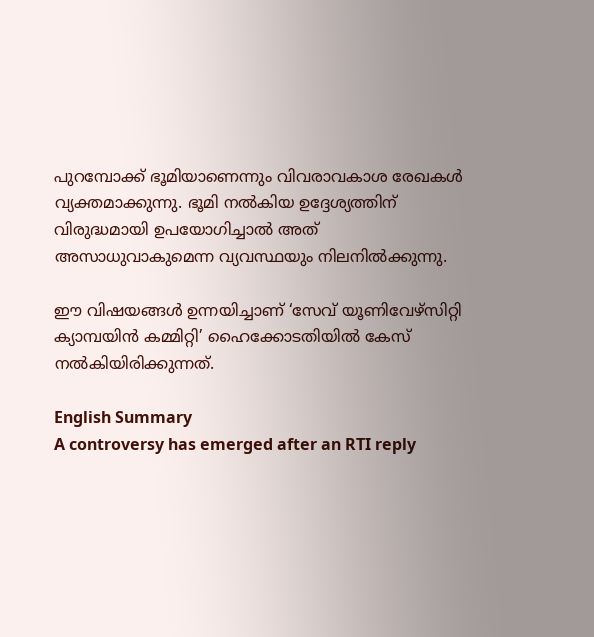പുറമ്പോക്ക് ഭൂമിയാണെന്നും വിവരാവകാശ രേഖകൾ വ്യക്തമാക്കുന്നു. ഭൂമി നൽകിയ ഉദ്ദേശ്യത്തിന് വിരുദ്ധമായി ഉപയോഗിച്ചാൽ അത് അസാധുവാകുമെന്ന വ്യവസ്ഥയും നിലനിൽക്കുന്നു.

ഈ വിഷയങ്ങൾ ഉന്നയിച്ചാണ് ‘സേവ് യൂണിവേഴ്‌സിറ്റി ക്യാമ്പയിൻ കമ്മിറ്റി’ ഹൈക്കോടതിയിൽ കേസ് നൽകിയിരിക്കുന്നത്.

English Summary
A controversy has emerged after an RTI reply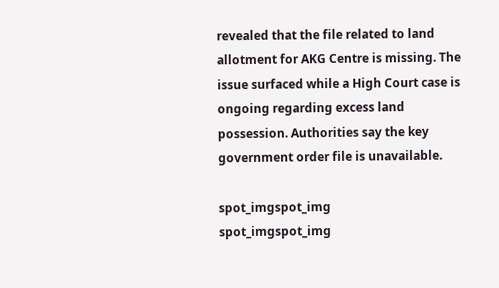revealed that the file related to land allotment for AKG Centre is missing. The issue surfaced while a High Court case is ongoing regarding excess land possession. Authorities say the key government order file is unavailable.

spot_imgspot_img
spot_imgspot_img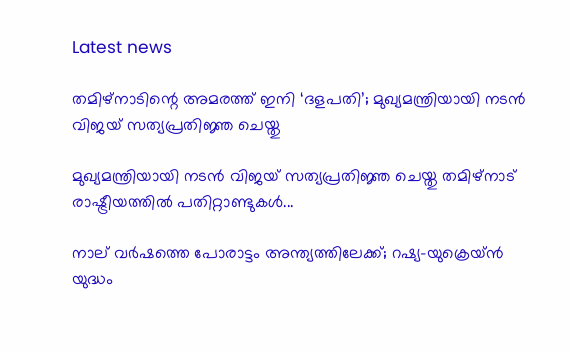Latest news

തമിഴ്നാടിന്റെ അമരത്ത് ഇനി ‘ദളപതി’; മുഖ്യമന്ത്രിയായി നടൻ വിജയ് സത്യപ്രതിജ്ഞ ചെയ്തു

മുഖ്യമന്ത്രിയായി നടൻ വിജയ് സത്യപ്രതിജ്ഞ ചെയ്തു തമിഴ്നാട് രാഷ്ട്രീയത്തിൽ പതിറ്റാണ്ടുകൾ...

നാല് വർഷത്തെ പോരാട്ടം അന്ത്യത്തിലേക്ക്; റഷ്യ-യുക്രെയ്ൻ യുദ്ധം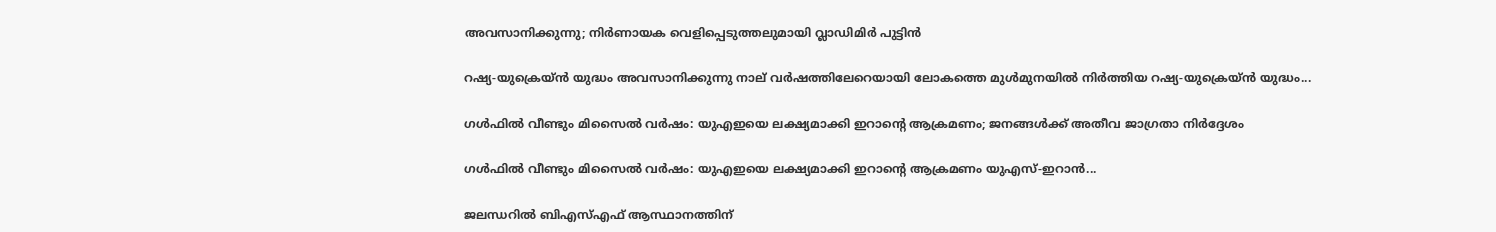അവസാനിക്കുന്നു; നിർണായക വെളിപ്പെടുത്തലുമായി വ്ലാഡിമിർ പുട്ടിൻ

റഷ്യ-യുക്രെയ്ൻ യുദ്ധം അവസാനിക്കുന്നു നാല് വർഷത്തിലേറെയായി ലോകത്തെ മുൾമുനയിൽ നിർത്തിയ റഷ്യ-യുക്രെയ്ൻ യുദ്ധം...

ഗൾഫിൽ വീണ്ടും മിസൈൽ വർഷം: യുഎഇയെ ലക്ഷ്യമാക്കി ഇറാന്റെ ആക്രമണം; ജനങ്ങൾക്ക് അതീവ ജാഗ്രതാ നിർദ്ദേശം

ഗൾഫിൽ വീണ്ടും മിസൈൽ വർഷം: യുഎഇയെ ലക്ഷ്യമാക്കി ഇറാന്റെ ആക്രമണം യുഎസ്-ഇറാൻ...

ജലന്ധറിൽ ബിഎസ്എഫ് ആസ്ഥാനത്തിന്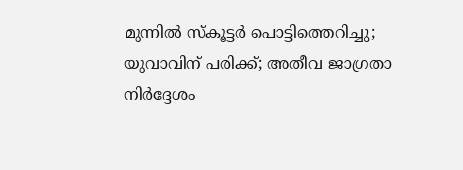മുന്നിൽ സ്‌കൂട്ടർ പൊട്ടിത്തെറിച്ചു; യുവാവിന് പരിക്ക്; അതീവ ജാഗ്രതാ നിർദ്ദേശം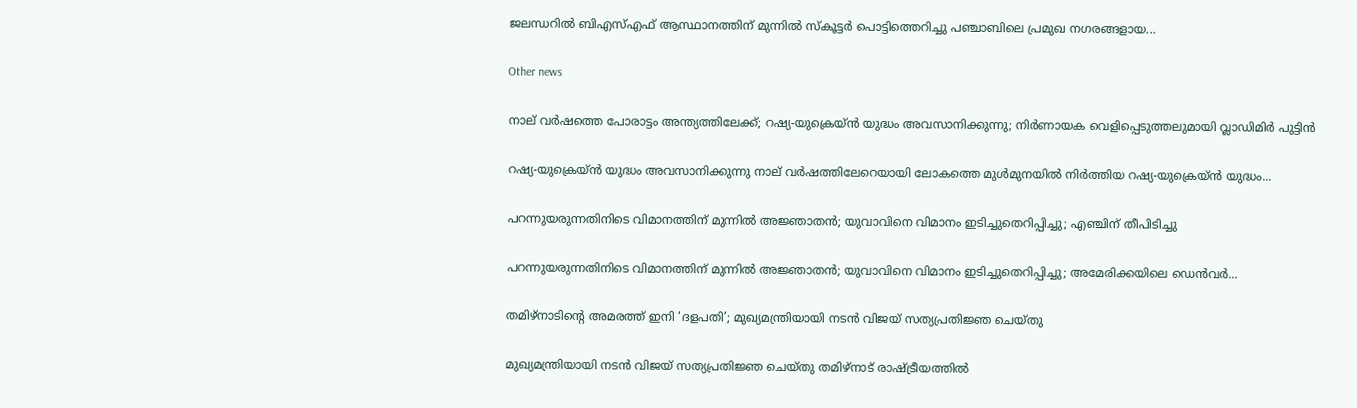ജലന്ധറിൽ ബിഎസ്എഫ് ആസ്ഥാനത്തിന് മുന്നിൽ സ്‌കൂട്ടർ പൊട്ടിത്തെറിച്ചു പഞ്ചാബിലെ പ്രമുഖ നഗരങ്ങളായ...

Other news

നാല് വർഷത്തെ പോരാട്ടം അന്ത്യത്തിലേക്ക്; റഷ്യ-യുക്രെയ്ൻ യുദ്ധം അവസാനിക്കുന്നു; നിർണായക വെളിപ്പെടുത്തലുമായി വ്ലാഡിമിർ പുട്ടിൻ

റഷ്യ-യുക്രെയ്ൻ യുദ്ധം അവസാനിക്കുന്നു നാല് വർഷത്തിലേറെയായി ലോകത്തെ മുൾമുനയിൽ നിർത്തിയ റഷ്യ-യുക്രെയ്ൻ യുദ്ധം...

പറന്നുയരുന്നതിനിടെ വിമാനത്തിന് മുന്നിൽ അജ്ഞാതൻ; യുവാവിനെ വിമാനം ഇടിച്ചുതെറിപ്പിച്ചു; എഞ്ചിന് തീപിടിച്ചു

പറന്നുയരുന്നതിനിടെ വിമാനത്തിന് മുന്നിൽ അജ്ഞാതൻ; യുവാവിനെ വിമാനം ഇടിച്ചുതെറിപ്പിച്ചു; അമേരിക്കയിലെ ഡെൻവർ...

തമിഴ്നാടിന്റെ അമരത്ത് ഇനി ‘ദളപതി’; മുഖ്യമന്ത്രിയായി നടൻ വിജയ് സത്യപ്രതിജ്ഞ ചെയ്തു

മുഖ്യമന്ത്രിയായി നടൻ വിജയ് സത്യപ്രതിജ്ഞ ചെയ്തു തമിഴ്നാട് രാഷ്ട്രീയത്തിൽ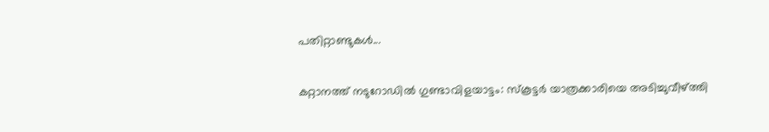പതിറ്റാണ്ടുകൾ...

കറ്റാനത്ത് നടുറോഡിൽ ഗുണ്ടാവിളയാട്ടം: സ്കൂട്ടർ യാത്രക്കാരിയെ അടിച്ചുവീഴ്ത്തി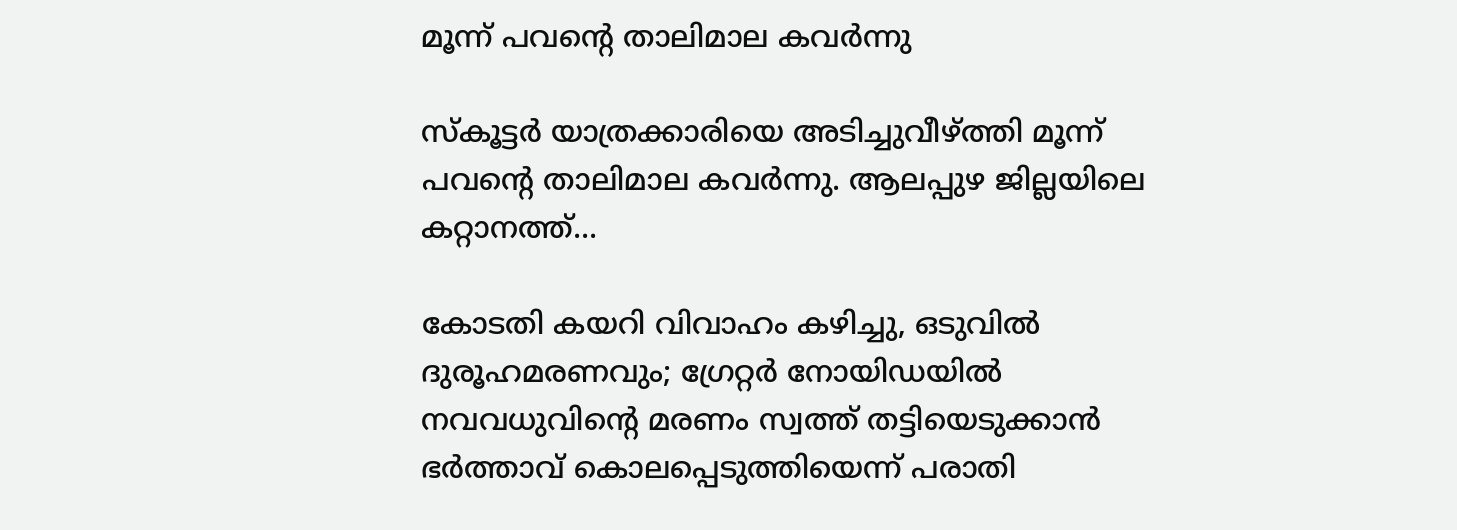മൂന്ന് പവന്റെ താലിമാല കവർന്നു

സ്കൂട്ടർ യാത്രക്കാരിയെ അടിച്ചുവീഴ്ത്തി മൂന്ന് പവന്റെ താലിമാല കവർന്നു. ആലപ്പുഴ ജില്ലയിലെ കറ്റാനത്ത്...

കോടതി കയറി വിവാഹം കഴിച്ചു, ഒടുവിൽ ദുരൂഹമരണവും; ഗ്രേറ്റർ നോയിഡയിൽ നവവധുവിന്റെ മരണം സ്വത്ത് തട്ടിയെടുക്കാൻ ഭർത്താവ് കൊലപ്പെടുത്തിയെന്ന് പരാതി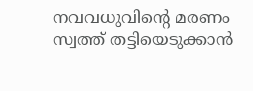നവവധുവിന്റെ മരണം സ്വത്ത് തട്ടിയെടുക്കാൻ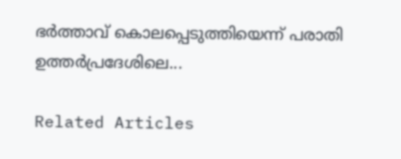ഭർത്താവ് കൊലപ്പെടുത്തിയെന്ന് പരാതി ഉത്തർപ്രദേശിലെ...

Related Articles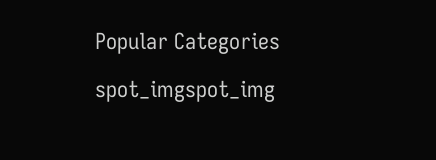Popular Categories

spot_imgspot_img